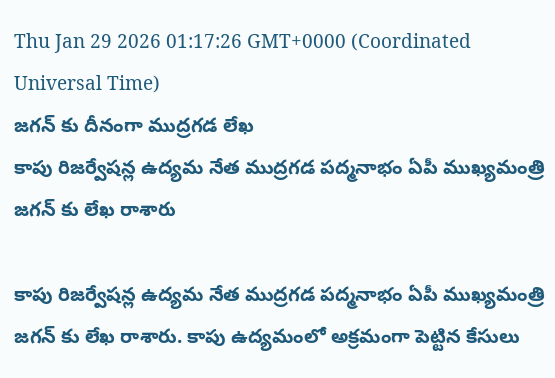Thu Jan 29 2026 01:17:26 GMT+0000 (Coordinated Universal Time)
జగన్ కు దీనంగా ముద్రగడ లేఖ
కాపు రిజర్వేషన్ల ఉద్యమ నేత ముద్రగడ పద్మనాభం ఏపీ ముఖ్యమంత్రి జగన్ కు లేఖ రాశారు

కాపు రిజర్వేషన్ల ఉద్యమ నేత ముద్రగడ పద్మనాభం ఏపీ ముఖ్యమంత్రి జగన్ కు లేఖ రాశారు. కాపు ఉద్యమంలో అక్రమంగా పెట్టిన కేసులు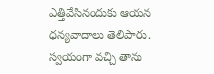ఎత్తివేసినందుకు ఆయన ధన్యవాదాలు తెలిపారు. స్వయంగా వచ్చి తాను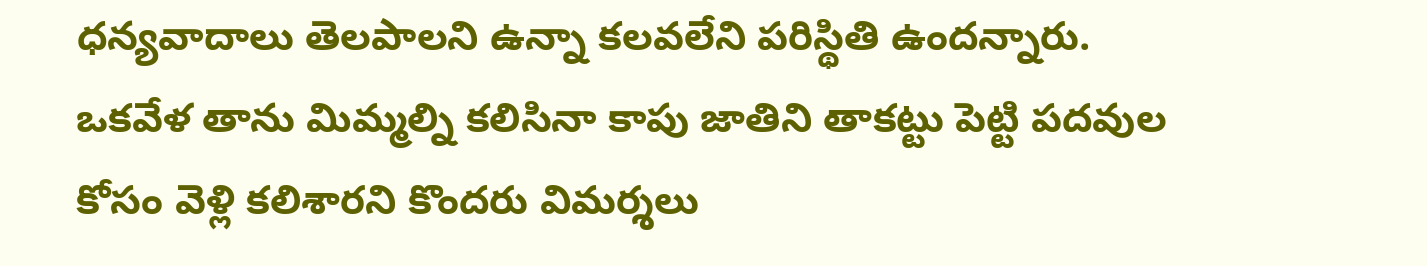ధన్యవాదాలు తెలపాలని ఉన్నా కలవలేని పరిస్థితి ఉందన్నారు. ఒకవేళ తాను మిమ్మల్ని కలిసినా కాపు జాతిని తాకట్టు పెట్టి పదవుల కోసం వెళ్లి కలిశారని కొందరు విమర్శలు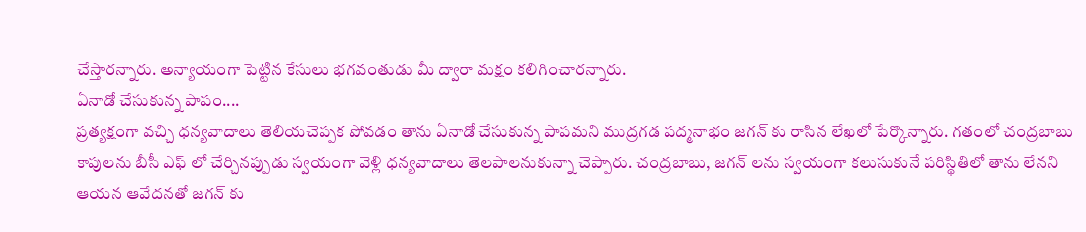చేస్తారన్నారు. అన్యాయంగా పెట్టిన కేసులు భగవంతుడు మీ ద్వారా మక్షం కలిగించారన్నారు.
ఏనాడో చేసుకున్న పాపం....
ప్రత్యక్షంగా వచ్చి ధన్యవాదాలు తెలియచెప్పక పోవడం తాను ఏనాడో చేసుకున్న పాపమని ముద్రగడ పద్మనాభం జగన్ కు రాసిన లేఖలో పేర్కొన్నారు. గతంలో చంద్రబాబు కాపులను బీసీ ఎఫ్ లో చేర్చినప్పుడు స్వయంగా వెళ్లి ధన్యవాదాలు తెలపాలనుకున్నా చెప్పారు. చంద్రబాబు, జగన్ లను స్వయంగా కలుసుకునే పరిస్థితిలో తాను లేనని ఆయన ఆవేదనతో జగన్ కు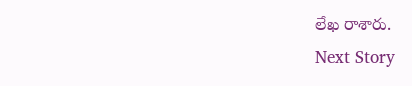లేఖ రాశారు.
Next Story